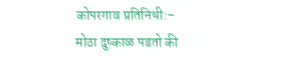कोपरगाव प्रतिनिधी:-
मोठा दुष्काळ पडतो की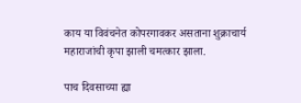काय या विवंचनेत कोपरगावकर असताना शुक्राचार्य महाराजांची कृपा झाली चमत्कार झाला.

पाच दिवसाच्या ह्या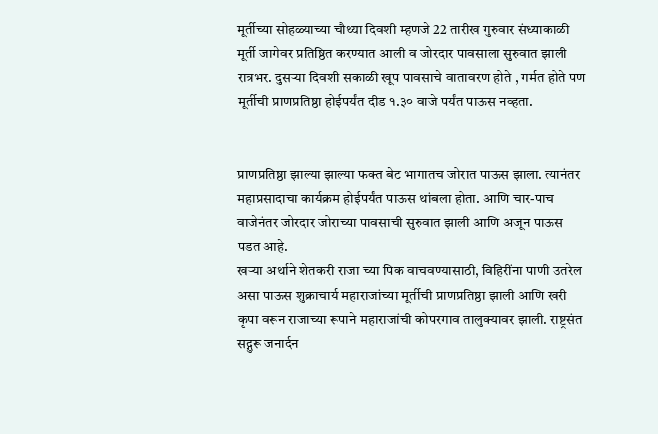मूर्तीच्या सोहळ्याच्या चौथ्या दिवशी म्हणजे 22 तारीख गुरुवार संध्याकाळी मूर्ती जागेवर प्रतिष्ठित करण्यात आली व जोरदार पावसाला सुरुवात झाली रात्रभर. दुसऱ्या दिवशी सकाळी खूप पावसाचे वातावरण होते , गर्मत होते पण मूर्तीची प्राणप्रतिष्ठा होईपर्यंत दीड १.३० वाजे पर्यंत पाऊस नव्हता.


प्राणप्रतिष्ठा झाल्या झाल्या फक्त बेट भागातच जोरात पाऊस झाला. त्यानंतर महाप्रसादाचा कार्यक्रम होईपर्यंत पाऊस थांबला होता. आणि चार-पाच वाजेनंतर जोरदार जोराच्या पावसाची सुरुवात झाली आणि अजून पाऊस पडत आहे.
खऱ्या अर्थाने शेतकरी राजा च्या पिक वाचवण्यासाठी, विहिरींना पाणी उतरेल असा पाऊस शुक्राचार्य महाराजांच्या मूर्तीची प्राणप्रतिष्ठा झाली आणि खरी कृपा वरून राजाच्या रूपाने महाराजांची कोपरगाव तालुक्यावर झाली. राष्ट्रसंत सद्गुरू जनार्दन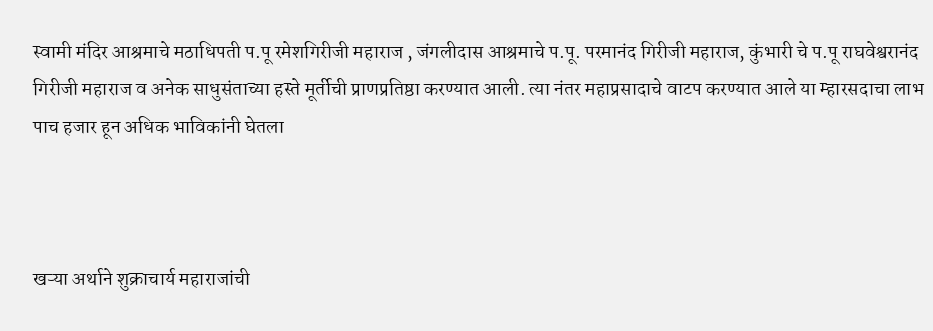स्वामी मंदिर आश्रमाचे मठाधिपती प.पू रमेशगिरीजी महाराज , जंगलीदास आश्रमाचे प.पू. परमानंद गिरीजी महाराज, कुंभारी चे प.पू राघवेश्वरानंद गिरीजी महाराज व अनेक साधुसंताच्या हस्ते मूर्तीची प्राणप्रतिष्ठा करण्यात आली. त्या नंतर महाप्रसादाचे वाटप करण्यात आले या म्हारसदाचा लाभ पाच हजार हून अधिक भाविकांनी घेतला



खऱ्या अर्थाने शुक्राचार्य महाराजांची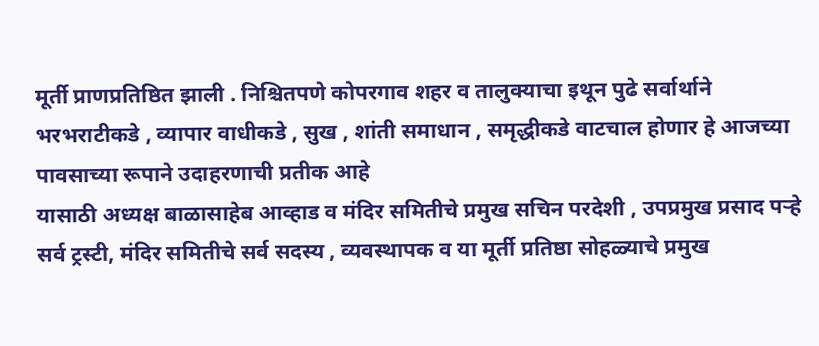मूर्ती प्राणप्रतिष्ठित झाली . निश्चितपणे कोपरगाव शहर व तालुक्याचा इथून पुढे सर्वार्थाने भरभराटीकडे , व्यापार वाधीकडे , सुख , शांती समाधान , समृद्धीकडे वाटचाल होणार हे आजच्या पावसाच्या रूपाने उदाहरणाची प्रतीक आहे
यासाठी अध्यक्ष बाळासाहेब आव्हाड व मंदिर समितीचे प्रमुख सचिन परदेशी , उपप्रमुख प्रसाद पऱ्हे सर्व ट्रस्टी, मंदिर समितीचे सर्व सदस्य , व्यवस्थापक व या मूर्ती प्रतिष्ठा सोहळ्याचे प्रमुख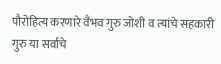पौरोहित्य करणारे वैभव गुरु जोशी व त्यांचे सहकारी गुरु या सर्वांचे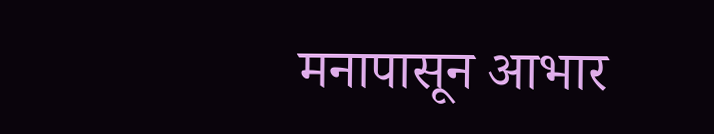मनापासून आभार